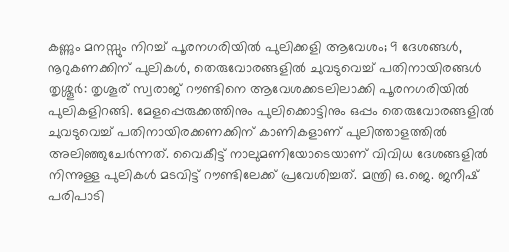കണ്ണും മനസ്സും നിറച്ച് പൂരനഗരിയിൽ പുലിക്കളി ആവേശം; 9 ദേശങ്ങൾ, നൂറുകണക്കിന് പുലികൾ, തെരുവോരങ്ങളിൽ ചുവടുവെച്ച് പതിനായിരങ്ങൾ
തൃശ്ശൂർ: തൃശൂര് സ്വരാജ് റൗണ്ടിനെ ആവേശക്കടലിലാക്കി പൂരനഗരിയിൽ പുലികളിറങ്ങി. മേളപ്പെരുക്കത്തിനും പുലിക്കൊട്ടിനും ഒപ്പം തെരുവോരങ്ങളിൽ ചുവടുവെച്ച് പതിനായിരക്കണക്കിന് കാണികളാണ് പുലിത്താളത്തിൽ അലിഞ്ഞുചേർന്നത്. വൈകീട്ട് നാലുമണിയോടെയാണ് വിവിധ ദേശങ്ങളിൽ നിന്നുള്ള പുലികൾ മടവിട്ട് റൗണ്ടിലേക്ക് പ്രവേശിച്ചത്. മന്ത്രി ഒ.ജെ. ജനീഷ് പരിപാടി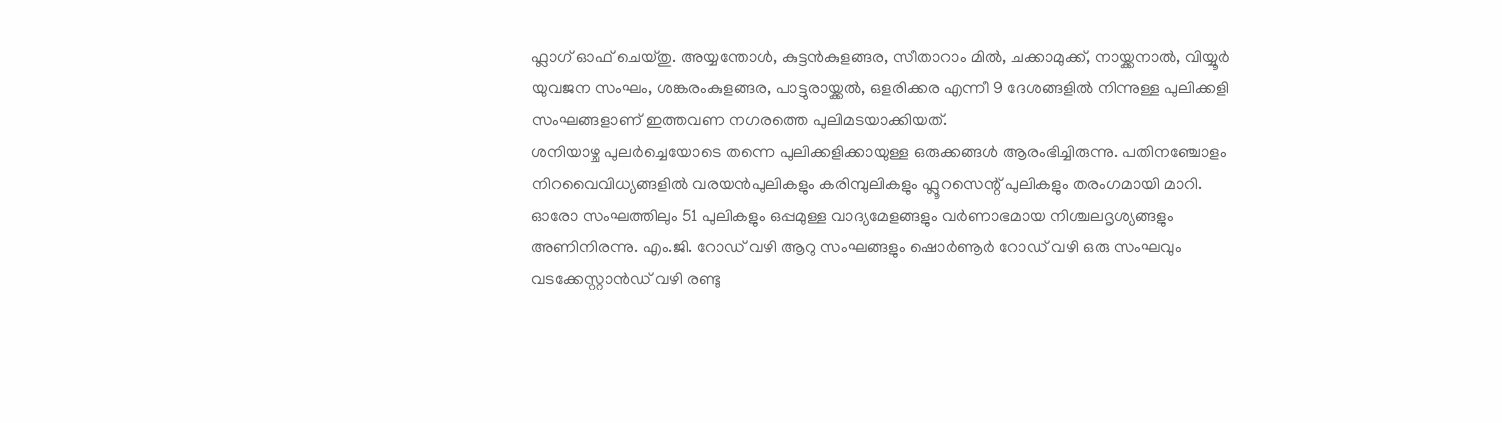ഫ്ലാഗ് ഓഫ് ചെയ്തു. അയ്യന്തോൾ, കുട്ടൻകുളങ്ങര, സീതാറാം മിൽ, ചക്കാമുക്ക്, നായ്ക്കനാൽ, വിയ്യൂർ യുവജന സംഘം, ശങ്കരംകുളങ്ങര, പാട്ടുരായ്ക്കൽ, ഒളരിക്കര എന്നീ 9 ദേശങ്ങളിൽ നിന്നുള്ള പുലിക്കളി സംഘങ്ങളാണ് ഇത്തവണ നഗരത്തെ പുലിമടയാക്കിയത്.
ശനിയാഴ്ച പുലർച്ചെയോടെ തന്നെ പുലിക്കളിക്കായുള്ള ഒരുക്കങ്ങൾ ആരംഭിച്ചിരുന്നു. പതിനഞ്ചോളം നിറവൈവിധ്യങ്ങളിൽ വരയൻപുലികളും കരിമ്പുലികളും ഫ്ലൂറസെന്റ് പുലികളും തരംഗമായി മാറി. ഓരോ സംഘത്തിലും 51 പുലികളും ഒപ്പമുള്ള വാദ്യമേളങ്ങളും വർണാഭമായ നിശ്ചലദൃശ്യങ്ങളും അണിനിരന്നു. എം.ജി. റോഡ് വഴി ആറു സംഘങ്ങളും ഷൊർണൂർ റോഡ് വഴി ഒരു സംഘവും വടക്കേസ്റ്റാൻഡ് വഴി രണ്ടു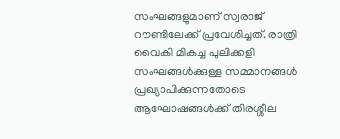സംഘങ്ങളുമാണ് സ്വരാജ് റൗണ്ടിലേക്ക് പ്രവേശിച്ചത്. രാത്രി വൈകി മികച്ച പുലിക്കളി സംഘങ്ങൾക്കുള്ള സമ്മാനങ്ങൾ പ്രഖ്യാപിക്കുന്നതോടെ ആഘോഷങ്ങൾക്ക് തിരശ്ശീല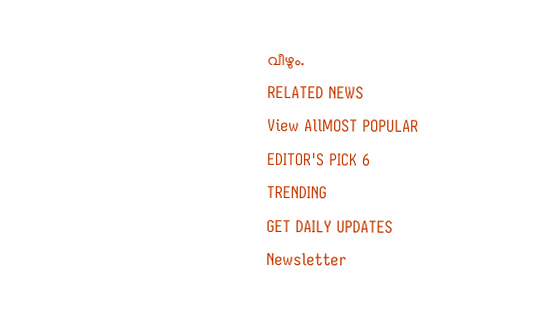വീഴും.
RELATED NEWS
View AllMOST POPULAR
EDITOR'S PICK 6
TRENDING
GET DAILY UPDATES
Newsletter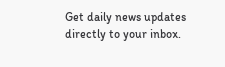Get daily news updates directly to your inbox.